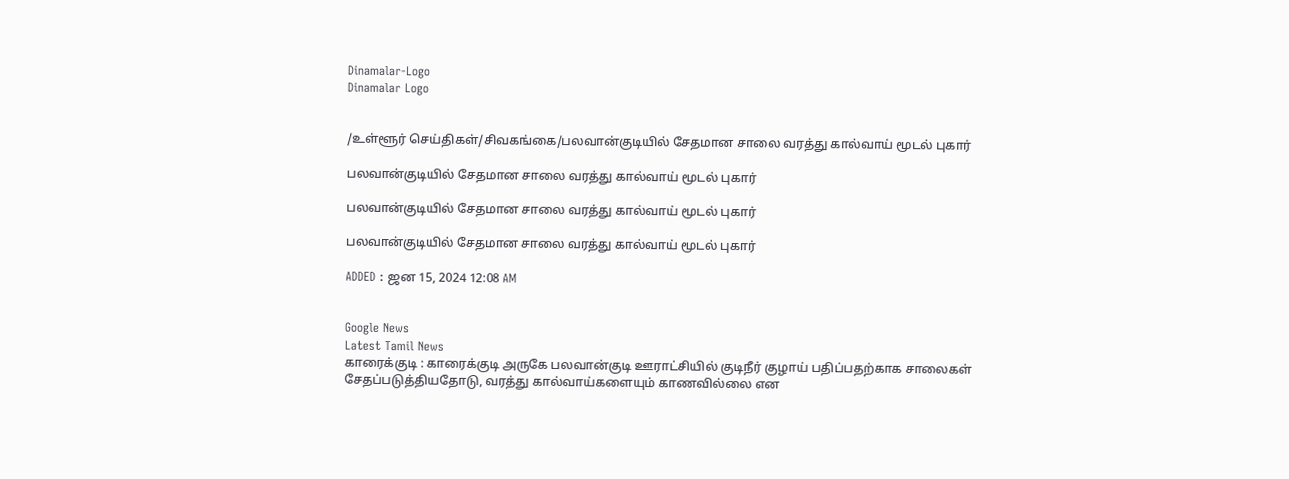Dinamalar-Logo
Dinamalar Logo


/உள்ளூர் செய்திகள்/சிவகங்கை/பலவான்குடியில் சேதமான சாலை வரத்து கால்வாய் மூடல் புகார்

பலவான்குடியில் சேதமான சாலை வரத்து கால்வாய் மூடல் புகார்

பலவான்குடியில் சேதமான சாலை வரத்து கால்வாய் மூடல் புகார்

பலவான்குடியில் சேதமான சாலை வரத்து கால்வாய் மூடல் புகார்

ADDED : ஜன 15, 2024 12:08 AM


Google News
Latest Tamil News
காரைக்குடி : காரைக்குடி அருகே பலவான்குடி ஊராட்சியில் குடிநீர் குழாய் பதிப்பதற்காக சாலைகள் சேதப்படுத்தியதோடு, வரத்து கால்வாய்களையும் காணவில்லை என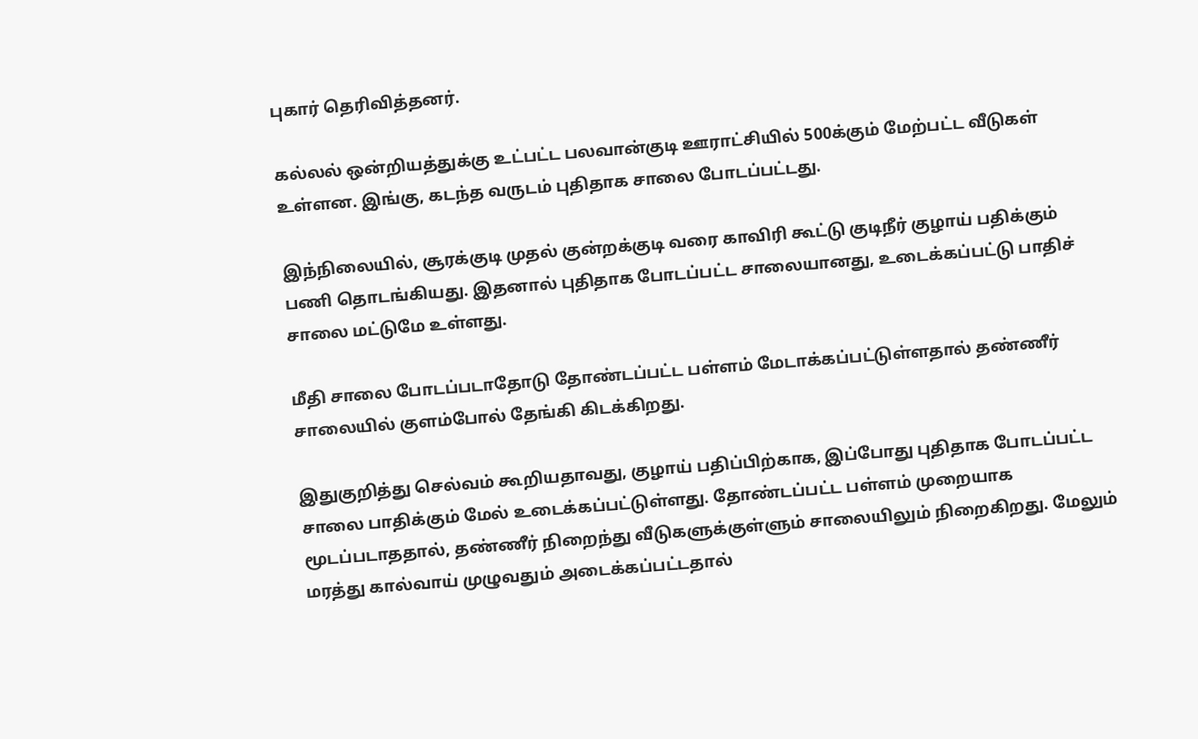புகார் தெரிவித்தனர்.

கல்லல் ஒன்றியத்துக்கு உட்பட்ட பலவான்குடி ஊராட்சியில் 500க்கும் மேற்பட்ட வீடுகள் உள்ளன. இங்கு, கடந்த வருடம் புதிதாக சாலை போடப்பட்டது.

இந்நிலையில், சூரக்குடி முதல் குன்றக்குடி வரை காவிரி கூட்டு குடிநீர் குழாய் பதிக்கும் பணி தொடங்கியது. இதனால் புதிதாக போடப்பட்ட சாலையானது, உடைக்கப்பட்டு பாதிச் சாலை மட்டுமே உள்ளது.

மீதி சாலை போடப்படாதோடு தோண்டப்பட்ட பள்ளம் மேடாக்கப்பட்டுள்ளதால் தண்ணீர் சாலையில் குளம்போல் தேங்கி கிடக்கிறது.

இதுகுறித்து செல்வம் கூறியதாவது, குழாய் பதிப்பிற்காக, இப்போது புதிதாக போடப்பட்ட சாலை பாதிக்கும் மேல் உடைக்கப்பட்டுள்ளது. தோண்டப்பட்ட பள்ளம் முறையாக மூடப்படாததால், தண்ணீர் நிறைந்து வீடுகளுக்குள்ளும் சாலையிலும் நிறைகிறது. மேலும் மரத்து கால்வாய் முழுவதும் அடைக்கப்பட்டதால்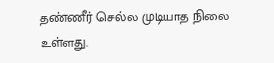தண்ணீர் செல்ல முடியாத நிலை உள்ளது.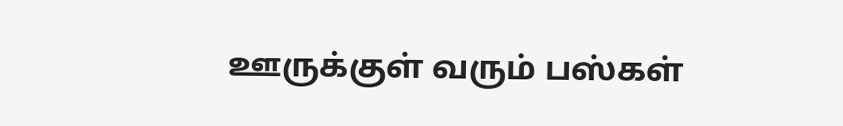ஊருக்குள் வரும் பஸ்கள்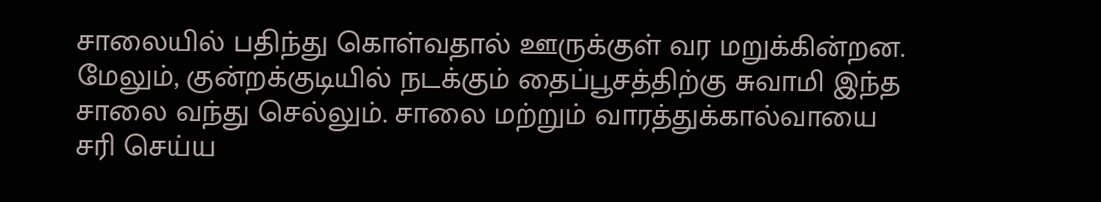சாலையில் பதிந்து கொள்வதால் ஊருக்குள் வர மறுக்கின்றன. மேலும், குன்றக்குடியில் நடக்கும் தைப்பூசத்திற்கு சுவாமி இந்த சாலை வந்து செல்லும். சாலை மற்றும் வாரத்துக்கால்வாயை சரி செய்ய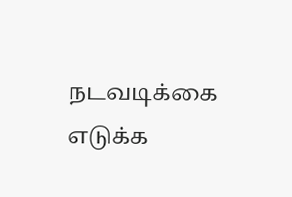நடவடிக்கை எடுக்க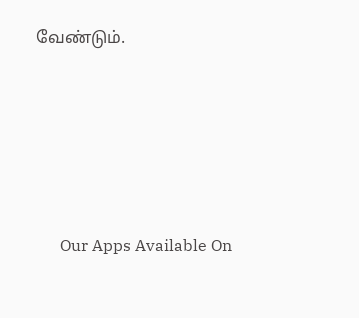வேண்டும்.





      Our Apps Available On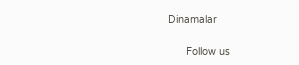Dinamalar

      Follow us